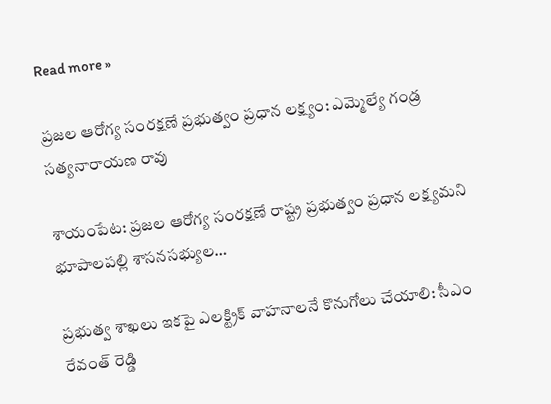Read more »

ప్రజల ఆరోగ్య సంరక్షణే ప్రభుత్వం ప్రధాన లక్ష్యం: ఎమ్మెల్యే గండ్ర సత్యనారాయణ రావు

శాయంపేట: ప్రజల ఆరోగ్య సంరక్షణే రాష్ట్ర ప్రభుత్వం ప్రధాన లక్ష్యమని భూపాలపల్లి శాసనసభ్యుల…

ప్రభుత్వ శాఖలు ఇకపై ఎలక్ట్రిక్ వాహనాలనే కొనుగోలు చేయాలి: సీఎం రేవంత్ రెడ్డి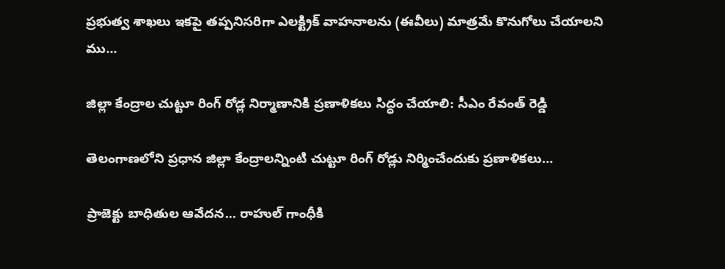ప్రభుత్వ శాఖలు ఇకపై తప్పనిసరిగా ఎలక్ట్రిక్ వాహనాలను (ఈవీలు) మాత్రమే కొనుగోలు చేయాలని ము…

జిల్లా కేంద్రాల చుట్టూ రింగ్ రోడ్ల నిర్మాణానికి ప్రణాళికలు సిద్ధం చేయాలి: సీఎం రేవంత్ రెడ్డి

తెలంగాణలోని ప్రధాన జిల్లా కేంద్రాలన్నింటి చుట్టూ రింగ్ రోడ్లు నిర్మించేందుకు ప్రణాళికలు…

ప్రాజెక్టు బాధితుల ఆవేదన… రాహుల్ గాంధీకి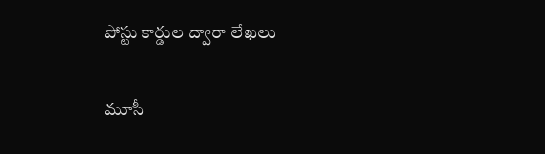పోస్టు కార్డుల ద్వారా లేఖలు

మూసీ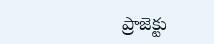ప్రాజెక్టు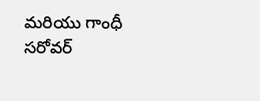మరియు గాంధీ సరోవర్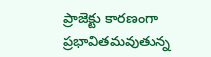ప్రాజెక్టు కారణంగా ప్రభావితమవుతున్న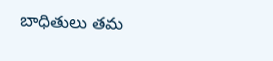బాధితులు తమ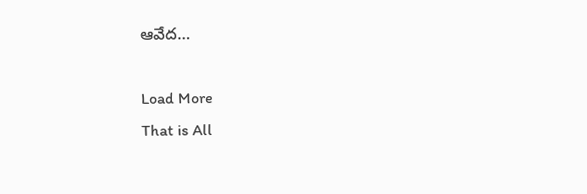ఆవేద…

Load More
That is All